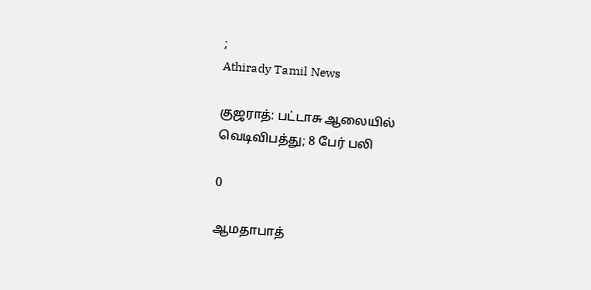;
Athirady Tamil News

குஜராத்: பட்டாசு ஆலையில் வெடிவிபத்து; 8 பேர் பலி

0

ஆமதாபாத்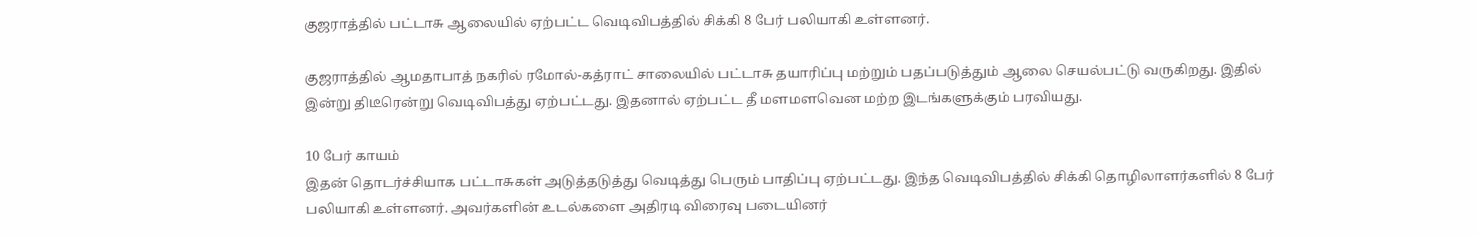குஜராத்தில் பட்டாசு ஆலையில் ஏற்பட்ட வெடிவிபத்தில் சிக்கி 8 பேர் பலியாகி உள்ளனர்.

குஜராத்தில் ஆமதாபாத் நகரில் ரமோல்-கத்ராட் சாலையில் பட்டாசு தயாரிப்பு மற்றும் பதப்படுத்தும் ஆலை செயல்பட்டு வருகிறது. இதில் இன்று திடீரென்று வெடிவிபத்து ஏற்பட்டது. இதனால் ஏற்பட்ட தீ மளமளவென மற்ற இடங்களுக்கும் பரவியது.

10 பேர் காயம்
இதன் தொடர்ச்சியாக பட்டாசுகள் அடுத்தடுத்து வெடித்து பெரும் பாதிப்பு ஏற்பட்டது. இந்த வெடிவிபத்தில் சிக்கி தொழிலாளர்களில் 8 பேர் பலியாகி உள்ளனர். அவர்களின் உடல்களை அதிரடி விரைவு படையினர்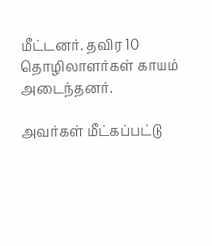மீட்டனர். தவிர 10 தொழிலாளர்கள் காயம் அடைந்தனர்.

அவர்கள் மீட்கப்பட்டு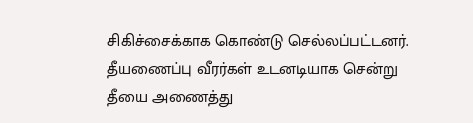சிகிச்சைக்காக கொண்டு செல்லப்பட்டனர். தீயணைப்பு வீரர்கள் உடனடியாக சென்று தீயை அணைத்து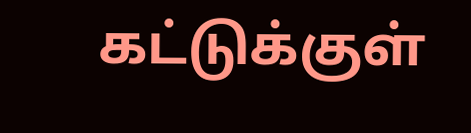கட்டுக்குள்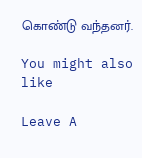கொண்டு வந்தனர்.

You might also like

Leave A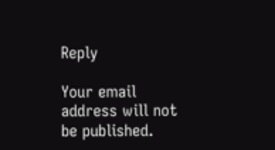Reply

Your email address will not be published.